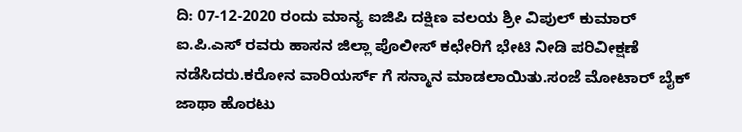ದಿ: 07-12-2020 ರಂದು ಮಾನ್ಯ ಐಜಿಪಿ ದಕ್ಷಿಣ ವಲಯ ಶ್ರೀ ವಿಪುಲ್ ಕುಮಾರ್ ಐ.ಪಿ.ಎಸ್ ರವರು ಹಾಸನ ಜಿಲ್ಲಾ ಪೊಲೀಸ್ ಕಛೇರಿಗೆ ಭೇಟಿ ನೀಡಿ ಪರಿವೀಕ್ಷಣೆ ನಡೆಸಿದರು.ಕರೋನ ವಾರಿಯರ್ಸ್ ಗೆ ಸನ್ಮಾನ ಮಾಡಲಾಯಿತು.ಸಂಜೆ ಮೋಟಾರ್ ಬೈಕ್ ಜಾಥಾ ಹೊರಟು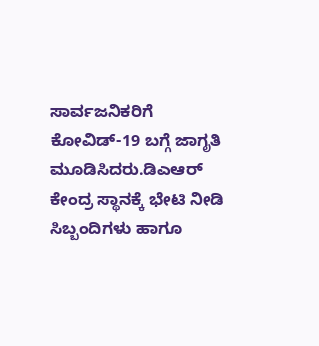ಸಾರ್ವಜನಿಕರಿಗೆ ಕೋವಿಡ್-19 ಬಗ್ಗೆ ಜಾಗೃತಿ ಮೂಡಿಸಿದರು.ಡಿಎಆರ್ ಕೇಂದ್ರ ಸ್ಥಾನಕ್ಕೆ ಭೇಟಿ ನೀಡಿ ಸಿಬ್ಬಂದಿಗಳು ಹಾಗೂ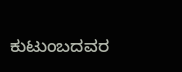ಕುಟುಂಬದವರ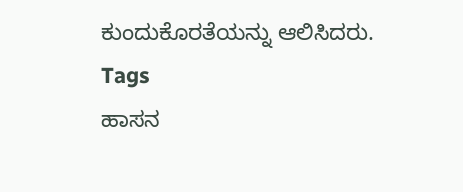ಕುಂದುಕೊರತೆಯನ್ನು ಆಲಿಸಿದರು.
Tags
ಹಾಸನ